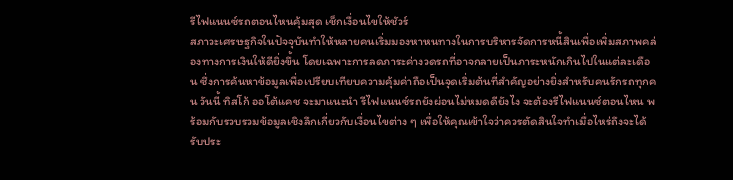รีไฟแนนซ์รถตอนไหนคุ้มสุด เช็กเงื่อนไขให้ชัวร์
สภาวะเศรษฐกิจในปัจจุบันทำให้หลายคนเริ่มมองหาหนทางในการบริหารจัดการหนี้สินเพื่อเพิ่มสภาพคล่องทางการเงินให้ดียิ่งขึ้น โดยเฉพาะการลดภาระค่างวดรถที่อาจกลายเป็นภาระหนักเกินไปในแต่ละเดือน ซึ่งการค้นหาข้อมูลเพื่อเปรียบเทียบความคุ้มค่าถือเป็นจุดเริ่มต้นที่สำคัญอย่างยิ่งสำหรับคนรักรถทุกคน วันนี้ ทิสโก้ ออโต้แคช จะมาแนะนำ รีไฟแนนซ์รถยังผ่อนไม่หมดดียังไง จะต้องรีไฟแนนซ์ตอนไหน พร้อมกับรวบรวมข้อมูลเชิงลึกเกี่ยวกับเงื่อนไขต่าง ๆ เพื่อให้คุณเข้าใจว่าควรตัดสินใจทำเมื่อไหร่ถึงจะได้รับประ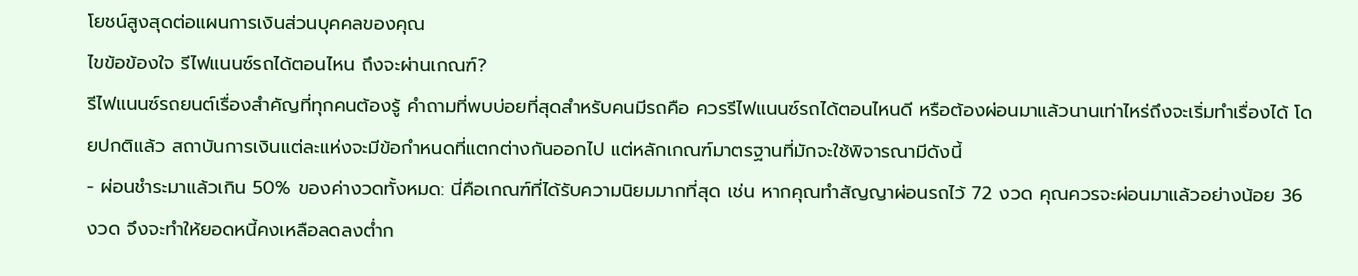โยชน์สูงสุดต่อแผนการเงินส่วนบุคคลของคุณ
ไขข้อข้องใจ รีไฟแนนซ์รถได้ตอนไหน ถึงจะผ่านเกณฑ์?
รีไฟแนนซ์รถยนต์เรื่องสำคัญที่ทุกคนต้องรู้ คำถามที่พบบ่อยที่สุดสำหรับคนมีรถคือ ควรรีไฟแนนซ์รถได้ตอนไหนดี หรือต้องผ่อนมาแล้วนานเท่าไหร่ถึงจะเริ่มทำเรื่องได้ โดยปกติแล้ว สถาบันการเงินแต่ละแห่งจะมีข้อกำหนดที่แตกต่างกันออกไป แต่หลักเกณฑ์มาตรฐานที่มักจะใช้พิจารณามีดังนี้
- ผ่อนชำระมาแล้วเกิน 50% ของค่างวดทั้งหมด: นี่คือเกณฑ์ที่ได้รับความนิยมมากที่สุด เช่น หากคุณทำสัญญาผ่อนรถไว้ 72 งวด คุณควรจะผ่อนมาแล้วอย่างน้อย 36 งวด จึงจะทำให้ยอดหนี้คงเหลือลดลงต่ำก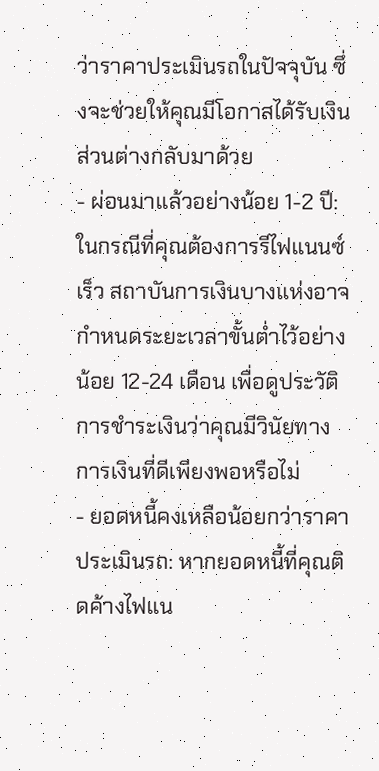ว่าราคาประเมินรถในปัจจุบัน ซึ่งจะช่วยให้คุณมีโอกาสได้รับเงินส่วนต่างกลับมาด้วย
- ผ่อนมาแล้วอย่างน้อย 1-2 ปี: ในกรณีที่คุณต้องการรีไฟแนนซ์เร็ว สถาบันการเงินบางแห่งอาจกำหนดระยะเวลาขั้นต่ำไว้อย่างน้อย 12-24 เดือน เพื่อดูประวัติการชำระเงินว่าคุณมีวินัยทางการเงินที่ดีเพียงพอหรือไม่
- ยอดหนี้คงเหลือน้อยกว่าราคาประเมินรถ: หากยอดหนี้ที่คุณติดค้างไฟแน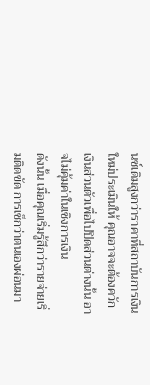นซ์เดิมสูงกว่าราคาที่สถาบันการเงินใหม่ประเมินให้ คุณอาจจะต้องควักเงินส่วนตัวเพื่อไปปิดส่วนต่างนั้น อาจไม่คุ้มค่าในเชิงการเงิน
ดังนั้น เมื่อคุณเริ่มรู้สึกว่ารายจ่ายเริ่มติดขัด การเช็กว่าตนเองผ่อนมา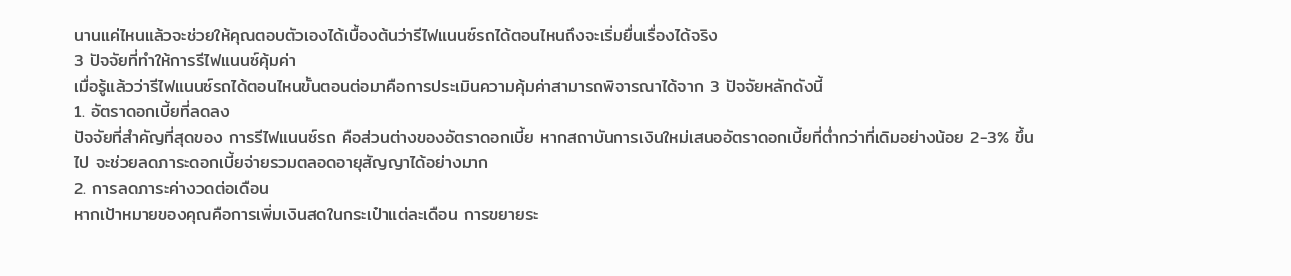นานแค่ไหนแล้วจะช่วยให้คุณตอบตัวเองได้เบื้องต้นว่ารีไฟแนนซ์รถได้ตอนไหนถึงจะเริ่มยื่นเรื่องได้จริง
3 ปัจจัยที่ทำให้การรีไฟแนนซ์คุ้มค่า
เมื่อรู้แล้วว่ารีไฟแนนซ์รถได้ตอนไหนขั้นตอนต่อมาคือการประเมินความคุ้มค่าสามารถพิจารณาได้จาก 3 ปัจจัยหลักดังนี้
1. อัตราดอกเบี้ยที่ลดลง
ปัจจัยที่สำคัญที่สุดของ การรีไฟแนนซ์รถ คือส่วนต่างของอัตราดอกเบี้ย หากสถาบันการเงินใหม่เสนออัตราดอกเบี้ยที่ต่ำกว่าที่เดิมอย่างน้อย 2-3% ขึ้นไป จะช่วยลดภาระดอกเบี้ยจ่ายรวมตลอดอายุสัญญาได้อย่างมาก
2. การลดภาระค่างวดต่อเดือน
หากเป้าหมายของคุณคือการเพิ่มเงินสดในกระเป๋าแต่ละเดือน การขยายระ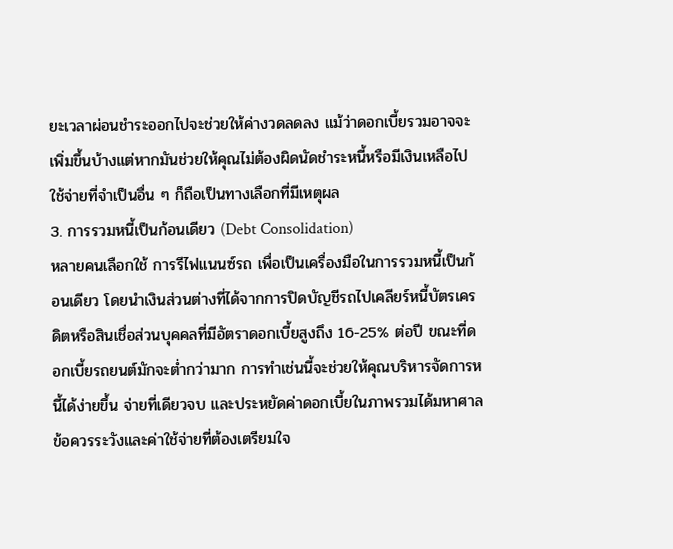ยะเวลาผ่อนชำระออกไปจะช่วยให้ค่างวดลดลง แม้ว่าดอกเบี้ยรวมอาจจะเพิ่มขึ้นบ้างแต่หากมันช่วยให้คุณไม่ต้องผิดนัดชำระหนี้หรือมีเงินเหลือไปใช้จ่ายที่จำเป็นอื่น ๆ ก็ถือเป็นทางเลือกที่มีเหตุผล
3. การรวมหนี้เป็นก้อนเดียว (Debt Consolidation)
หลายคนเลือกใช้ การรีไฟแนนซ์รถ เพื่อเป็นเครื่องมือในการรวมหนี้เป็นก้อนเดียว โดยนำเงินส่วนต่างที่ได้จากการปิดบัญชีรถไปเคลียร์หนี้บัตรเครดิตหรือสินเชื่อส่วนบุคคลที่มีอัตราดอกเบี้ยสูงถึง 16-25% ต่อปี ขณะที่ดอกเบี้ยรถยนต์มักจะต่ำกว่ามาก การทำเช่นนี้จะช่วยให้คุณบริหารจัดการหนี้ได้ง่ายขึ้น จ่ายที่เดียวจบ และประหยัดค่าดอกเบี้ยในภาพรวมได้มหาศาล
ข้อควรระวังและค่าใช้จ่ายที่ต้องเตรียมใจ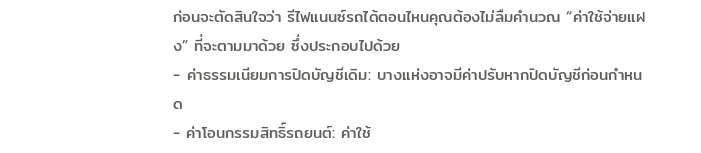ก่อนจะตัดสินใจว่า รีไฟแนนซ์รถได้ตอนไหนคุณต้องไม่ลืมคำนวณ “ค่าใช้จ่ายแฝง” ที่จะตามมาด้วย ซึ่งประกอบไปด้วย
- ค่าธรรมเนียมการปิดบัญชีเดิม: บางแห่งอาจมีค่าปรับหากปิดบัญชีก่อนกำหนด
- ค่าโอนกรรมสิทธิ์รถยนต์: ค่าใช้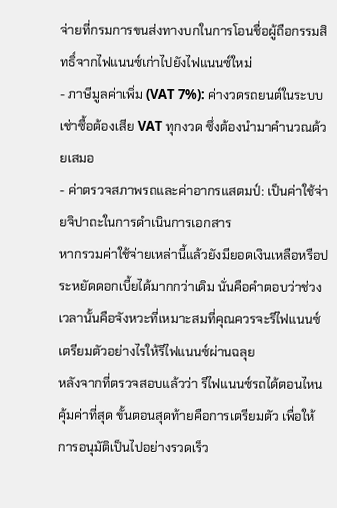จ่ายที่กรมการขนส่งทางบกในการโอนชื่อผู้ถือกรรมสิทธิ์จากไฟแนนซ์เก่าไปยังไฟแนนซ์ใหม่
- ภาษีมูลค่าเพิ่ม (VAT 7%): ค่างวดรถยนต์ในระบบเช่าซื้อต้องเสีย VAT ทุกงวด ซึ่งต้องนำมาคำนวณด้วยเสมอ
- ค่าตรวจสภาพรถและค่าอากรแสตมป์: เป็นค่าใช้จ่ายจิปาถะในการดำเนินการเอกสาร
หากรวมค่าใช้จ่ายเหล่านี้แล้วยังมียอดเงินเหลือหรือประหยัดดอกเบี้ยได้มากกว่าเดิม นั่นคือคำตอบว่าช่วงเวลานั้นคือจังหวะที่เหมาะสมที่คุณควรจะรีไฟแนนซ์
เตรียมตัวอย่างไรให้รีไฟแนนซ์ผ่านฉลุย
หลังจากที่ตรวจสอบแล้วว่า รีไฟแนนซ์รถได้ตอนไหนคุ้มค่าที่สุด ขั้นตอนสุดท้ายคือการเตรียมตัว เพื่อให้การอนุมัติเป็นไปอย่างรวดเร็ว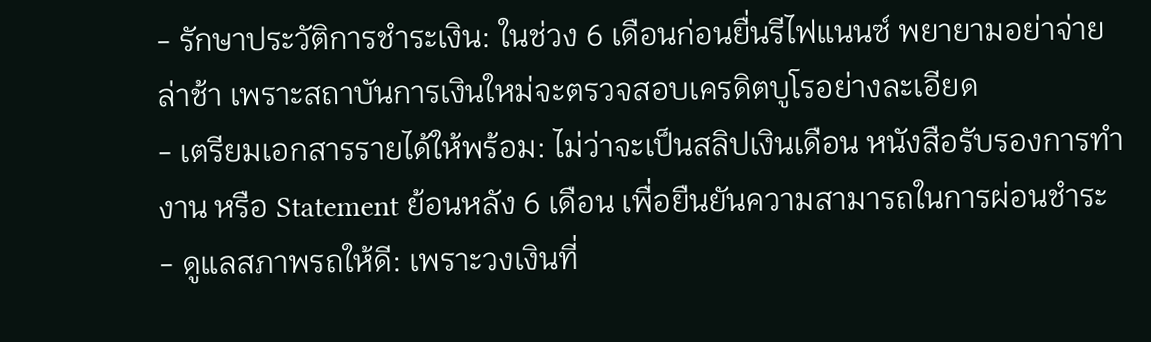- รักษาประวัติการชำระเงิน: ในช่วง 6 เดือนก่อนยื่นรีไฟแนนซ์ พยายามอย่าจ่ายล่าช้า เพราะสถาบันการเงินใหม่จะตรวจสอบเครดิตบูโรอย่างละเอียด
- เตรียมเอกสารรายได้ให้พร้อม: ไม่ว่าจะเป็นสลิปเงินเดือน หนังสือรับรองการทำงาน หรือ Statement ย้อนหลัง 6 เดือน เพื่อยืนยันความสามารถในการผ่อนชำระ
- ดูแลสภาพรถให้ดี: เพราะวงเงินที่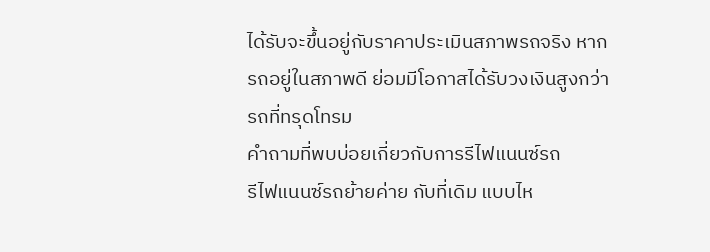ได้รับจะขึ้นอยู่กับราคาประเมินสภาพรถจริง หากรถอยู่ในสภาพดี ย่อมมีโอกาสได้รับวงเงินสูงกว่ารถที่ทรุดโทรม
คำถามที่พบบ่อยเกี่ยวกับการรีไฟแนนซ์รถ
รีไฟแนนซ์รถย้ายค่าย กับที่เดิม แบบไห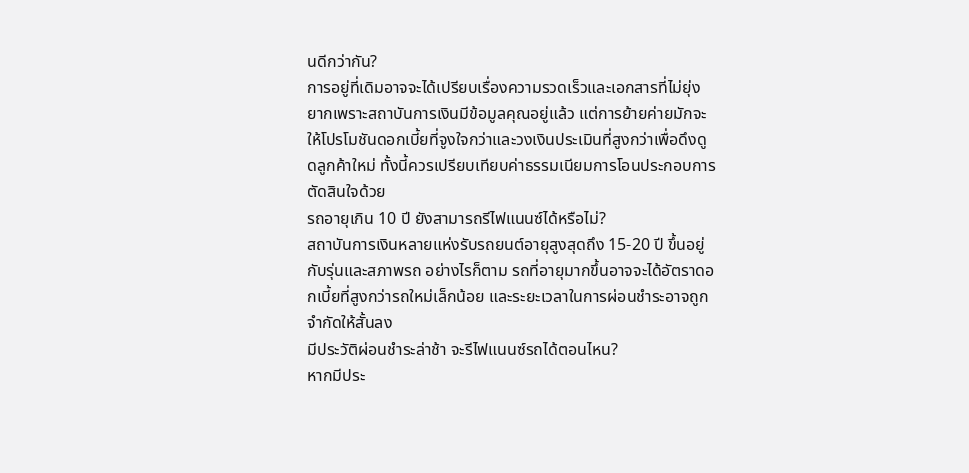นดีกว่ากัน?
การอยู่ที่เดิมอาจจะได้เปรียบเรื่องความรวดเร็วและเอกสารที่ไม่ยุ่งยากเพราะสถาบันการเงินมีข้อมูลคุณอยู่แล้ว แต่การย้ายค่ายมักจะให้โปรโมชันดอกเบี้ยที่จูงใจกว่าและวงเงินประเมินที่สูงกว่าเพื่อดึงดูดลูกค้าใหม่ ทั้งนี้ควรเปรียบเทียบค่าธรรมเนียมการโอนประกอบการตัดสินใจด้วย
รถอายุเกิน 10 ปี ยังสามารถรีไฟแนนซ์ได้หรือไม่?
สถาบันการเงินหลายแห่งรับรถยนต์อายุสูงสุดถึง 15-20 ปี ขึ้นอยู่กับรุ่นและสภาพรถ อย่างไรก็ตาม รถที่อายุมากขึ้นอาจจะได้อัตราดอกเบี้ยที่สูงกว่ารถใหม่เล็กน้อย และระยะเวลาในการผ่อนชำระอาจถูกจำกัดให้สั้นลง
มีประวัติผ่อนชำระล่าช้า จะรีไฟแนนซ์รถได้ตอนไหน?
หากมีประ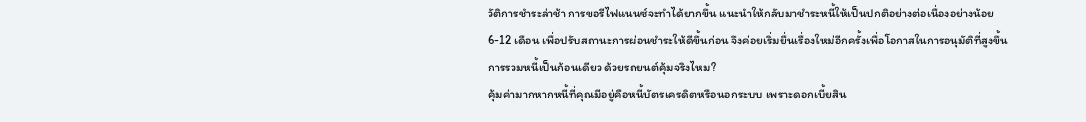วัติการชำระล่าช้า การขอรีไฟแนนซ์จะทำได้ยากขึ้น แนะนำให้กลับมาชำระหนี้ให้เป็นปกติอย่างต่อเนื่องอย่างน้อย 6-12 เดือน เพื่อปรับสถานะการผ่อนชำระให้ดีขึ้นก่อน จึงค่อยเริ่มยื่นเรื่องใหม่อีกครั้งเพื่อโอกาสในการอนุมัติที่สูงขึ้น
การรวมหนี้เป็นก้อนเดียว ด้วยรถยนต์คุ้มจริงไหม?
คุ้มค่ามากหากหนี้ที่คุณมีอยู่คือหนี้บัตรเครดิตหรือนอกระบบ เพราะดอกเบี้ยสิน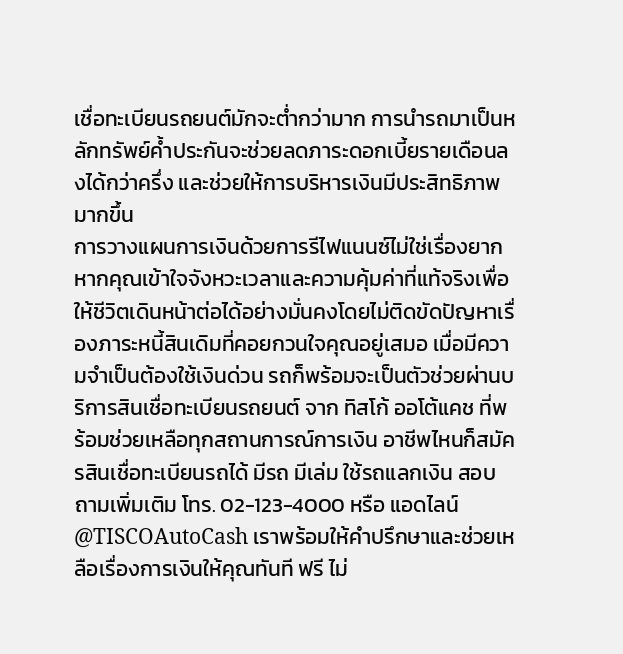เชื่อทะเบียนรถยนต์มักจะต่ำกว่ามาก การนำรถมาเป็นหลักทรัพย์ค้ำประกันจะช่วยลดภาระดอกเบี้ยรายเดือนลงได้กว่าครึ่ง และช่วยให้การบริหารเงินมีประสิทธิภาพมากขึ้น
การวางแผนการเงินด้วยการรีไฟแนนซ์ไม่ใช่เรื่องยากหากคุณเข้าใจจังหวะเวลาและความคุ้มค่าที่แท้จริงเพื่อให้ชีวิตเดินหน้าต่อได้อย่างมั่นคงโดยไม่ติดขัดปัญหาเรื่องภาระหนี้สินเดิมที่คอยกวนใจคุณอยู่เสมอ เมื่อมีความจำเป็นต้องใช้เงินด่วน รถก็พร้อมจะเป็นตัวช่วยผ่านบริการสินเชื่อทะเบียนรถยนต์ จาก ทิสโก้ ออโต้แคช ที่พร้อมช่วยเหลือทุกสถานการณ์การเงิน อาชีพไหนก็สมัครสินเชื่อทะเบียนรถได้ มีรถ มีเล่ม ใช้รถแลกเงิน สอบถามเพิ่มเติม โทร. 02-123-4000 หรือ แอดไลน์ @TISCOAutoCash เราพร้อมให้คำปรึกษาและช่วยเหลือเรื่องการเงินให้คุณทันที ฟรี ไม่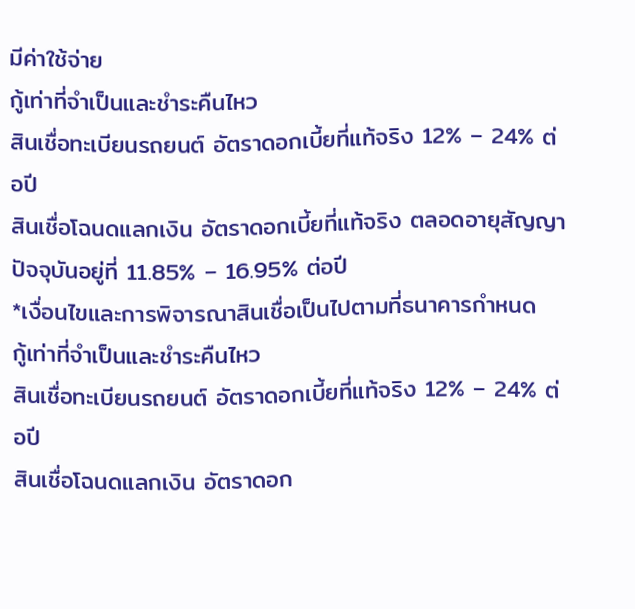มีค่าใช้จ่าย
กู้เท่าที่จำเป็นและชำระคืนไหว
สินเชื่อทะเบียนรถยนต์ อัตราดอกเบี้ยที่แท้จริง 12% – 24% ต่อปี
สินเชื่อโฉนดแลกเงิน อัตราดอกเบี้ยที่แท้จริง ตลอดอายุสัญญาปัจจุบันอยู่ที่ 11.85% – 16.95% ต่อปี
*เงื่อนไขและการพิจารณาสินเชื่อเป็นไปตามที่ธนาคารกำหนด
กู้เท่าที่จำเป็นและชำระคืนไหว
สินเชื่อทะเบียนรถยนต์ อัตราดอกเบี้ยที่แท้จริง 12% – 24% ต่อปี
สินเชื่อโฉนดแลกเงิน อัตราดอก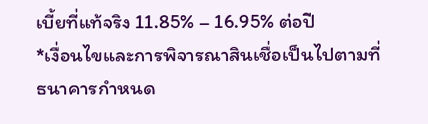เบี้ยที่แท้จริง 11.85% – 16.95% ต่อปี
*เงื่อนไขและการพิจารณาสินเชื่อเป็นไปตามที่ธนาคารกำหนด